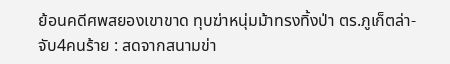ย้อนคดีศพสยองเขาขาด ทุบฆ่าหนุ่มม้าทรงทิ้งป่า ตร.ภูเก็ตล่า-จับ4คนร้าย : สดจากสนามข่า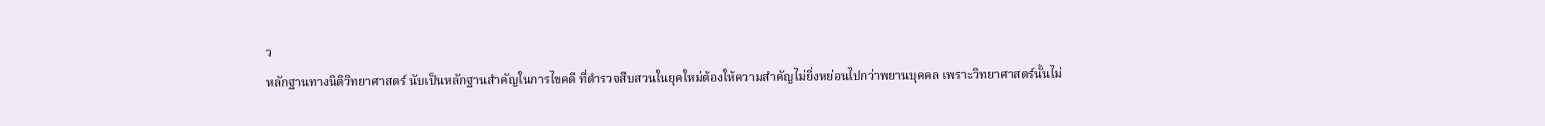ว
หลักฐานทางนิติวิทยาศาสตร์ นับเป็นหลักฐานสำคัญในการไขคดี ที่ตำรวจสืบสวนในยุคใหม่ต้องให้ความสำคัญไม่ยิ่งหย่อนไปกว่าพยานบุคคล เพราะวิทยาศาสตร์นั้นไม่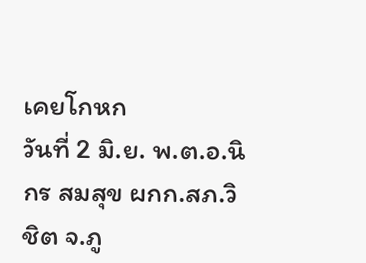เคยโกหก
วันที่ 2 มิ.ย. พ.ต.อ.นิกร สมสุข ผกก.สภ.วิชิต จ.ภู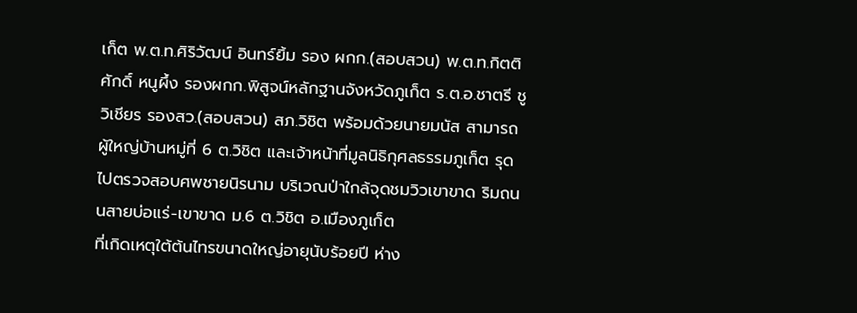เก็ต พ.ต.ท.ศิริวัฒน์ อินทร์ยิ้ม รอง ผกก.(สอบสวน) พ.ต.ท.กิตติศักดิ์ หนูผึ้ง รองผกก.พิสูจน์หลักฐานจังหวัดภูเก็ต ร.ต.อ.ชาตรี ชูวิเชียร รองสว.(สอบสวน) สภ.วิชิต พร้อมด้วยนายมนัส สามารถ ผู้ใหญ่บ้านหมู่ที่ 6 ต.วิชิต และเจ้าหน้าที่มูลนิธิกุศลธรรมภูเก็ต รุดไปตรวจสอบศพชายนิรนาม บริเวณป่าใกล้จุดชมวิวเขาขาด ริมถนนสายบ่อแร่-เขาขาด ม.6 ต.วิชิต อ.เมืองภูเก็ต
ที่เกิดเหตุใต้ต้นไทรขนาดใหญ่อายุนับร้อยปี ห่าง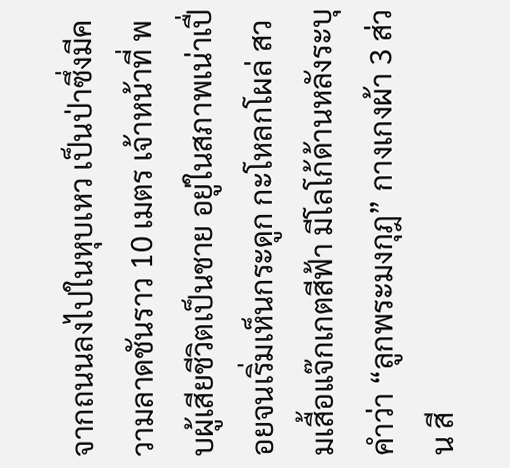จากถนนลงไปในหุบเหว เป็นป่าซึ่งมีความลาดชันราว 10 เมตร เจ้าหน้าที่ พบผู้เสียชีวิตเป็นชาย อยู่ในสภาพเน่าเปื่อยจนเริ่มเห็นกระดูก กะโหลกโผล่ สวมเสื้อแจ๊กเกตสีฟ้า มีโลโก้ด้านหลังระบุคำว่า “ลูกพระมงกุฎ” กางเกงผ้า 3 ส่วน สี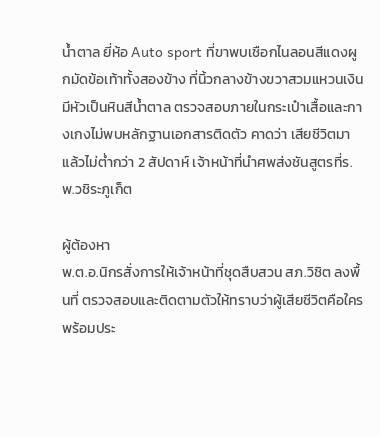น้ำตาล ยี่ห้อ Auto sport ที่ขาพบเชือกไนลอนสีแดงผูกมัดข้อเท้าทั้งสองข้าง ที่นิ้วกลางข้างขวาสวมแหวนเงินมีหัวเป็นหินสีน้ำตาล ตรวจสอบภายในกระเป๋าเสื้อและกางเกงไม่พบหลักฐานเอกสารติดตัว คาดว่า เสียชีวิตมาแล้วไม่ต่ำกว่า 2 สัปดาห์ เจ้าหน้าที่นำศพส่งชันสูตรที่ร.พ.วชิระภูเก็ต

ผู้ต้องหา
พ.ต.อ.นิกรสั่งการให้เจ้าหน้าที่ชุดสืบสวน สภ.วิชิต ลงพื้นที่ ตรวจสอบและติดตามตัวให้ทราบว่าผู้เสียชีวิตคือใคร พร้อมประ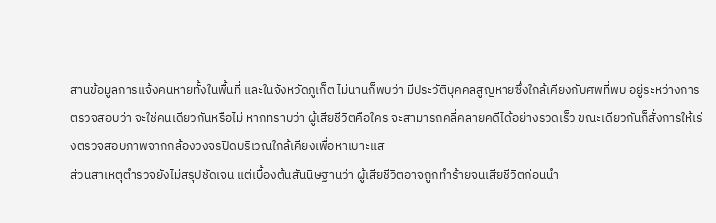สานข้อมูลการแจ้งคนหายทั้งในพื้นที่ และในจังหวัดภูเก็ต ไม่นานก็พบว่า มีประวัติบุคคลสูญหายซึ่งใกล้เคียงกับศพที่พบ อยู่ระหว่างการตรวจสอบว่า จะใช่คนเดียวกันหรือไม่ หากทราบว่า ผู้เสียชีวิตคือใคร จะสามารถคลี่คลายคดีได้อย่างรวดเร็ว ขณะเดียวกันก็สั่งการให้เร่งตรวจสอบภาพจากกล้องวงจรปิดบริเวณใกล้เคียงเพื่อหาเบาะแส
ส่วนสาเหตุตำรวจยังไม่สรุปชัดเจน แต่เบื้องต้นสันนิษฐานว่า ผู้เสียชีวิตอาจถูกทำร้ายจนเสียชีวิตก่อนนำ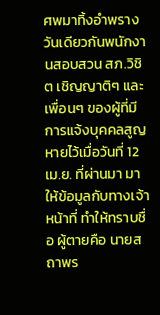ศพมาทิ้งอำพราง
วันเดียวกันพนักงานสอบสวน สภ.วิชิต เชิญญาติๆ และเพื่อนๆ ของผู้ที่มีการแจ้งบุคคลสูญหายไว้เมื่อวันที่ 12 เม.ย. ที่ผ่านมา มาให้ข้อมูลกับทางเจ้าหน้าที่ ทำให้ทราบชื่อ ผู้ตายคือ นายสถาพร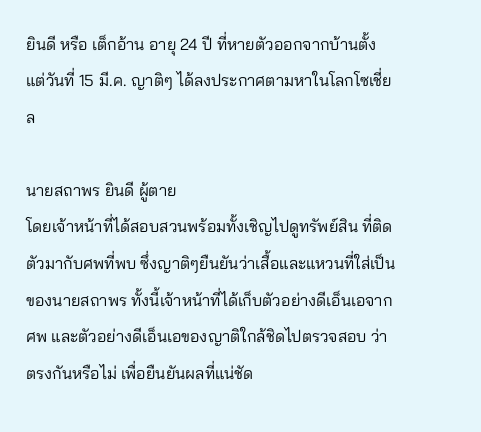ยินดี หรือ เต็กอ้าน อายุ 24 ปี ที่หายตัวออกจากบ้านตั้งแต่วันที่ 15 มี.ค. ญาติๆ ได้ลงประกาศตามหาในโลกโซเชี่ยล

นายสถาพร ยินดี ผู้ตาย
โดยเจ้าหน้าที่ได้สอบสวนพร้อมทั้งเชิญไปดูทรัพย์สิน ที่ติดตัวมากับศพที่พบ ซึ่งญาติๆยืนยันว่าเสื้อและแหวนที่ใส่เป็นของนายสถาพร ทั้งนี้เจ้าหน้าที่ได้เก็บตัวอย่างดีเอ็นเอจากศพ และตัวอย่างดีเอ็นเอของญาติใกล้ชิดไปตรวจสอบ ว่าตรงกันหรือไม่ เพื่อยืนยันผลที่แน่ชัด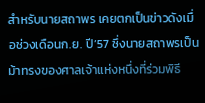สำหรับนายสถาพร เคยตกเป็นข่าวดังเมื่อช่วงเดือนก.ย. ปี’57 ซึ่งนายสถาพรเป็นม้าทรงของศาลเจ้าแห่งหนึ่งที่ร่วมพิธี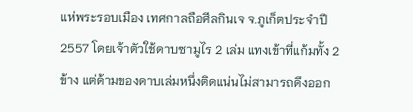แห่พระรอบเมือง เทศกาลถือศีลกินเจ จ.ภูเก็ตประจำปี 2557 โดยเจ้าตัวใช้ดาบซามูไร 2 เล่ม แทงเข้าที่แก้มทั้ง 2 ข้าง แต่ด้ามของดาบเล่มหนึ่งติดแน่นไม่สามารถดึงออก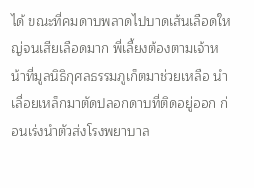ได้ ขณะที่คมดาบพลาดไปบาดเส้นเลือดใหญ่จนเสียเลือดมาก พี่เลี้ยงต้องตามเจ้าหน้าที่มูลนิธิกุศลธรรมภูเก็ตมาช่วยเหลือ นำเลื่อยเหล็กมาตัดปลอกดาบที่ติดอยู่ออก ก่อนเร่งนำตัวส่งโรงพยาบาล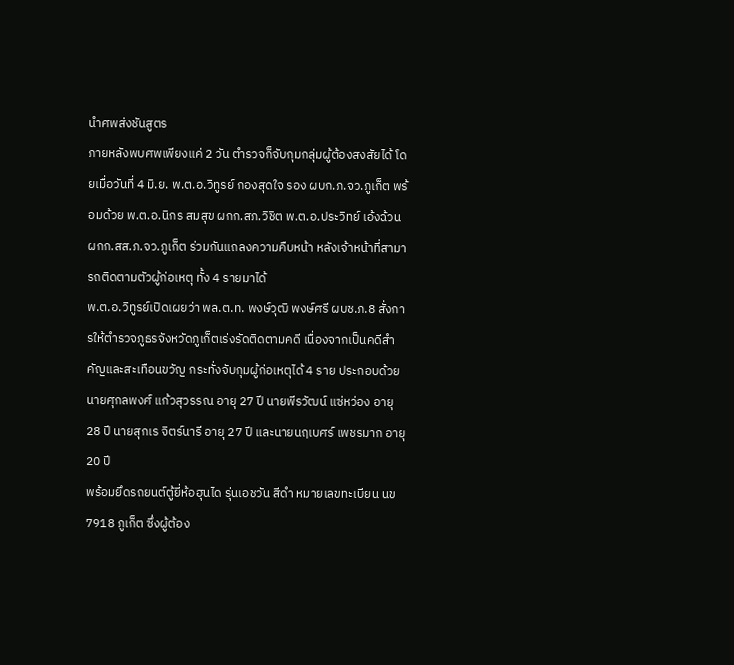นำศพส่งชันสูตร
ภายหลังพบศพเพียงแค่ 2 วัน ตำรวจก็จับกุมกลุ่มผู้ต้องสงสัยได้ โดยเมื่อวันที่ 4 มิ.ย. พ.ต.อ.วิทูรย์ กองสุดใจ รอง ผบก.ภ.จว.ภูเก็ต พร้อมด้วย พ.ต.อ.นิกร สมสุข ผกก.สภ.วิชิต พ.ต.อ.ประวิทย์ เอ้งฉ้วน ผกก.สส.ภ.จว.ภูเก็ต ร่วมกันแถลงความคืบหน้า หลังเจ้าหน้าที่สามารถติดตามตัวผู้ก่อเหตุ ทั้ง 4 รายมาได้
พ.ต.อ.วิทูรย์เปิดเผยว่า พล.ต.ท. พงษ์วุฒิ พงษ์ศรี ผบช.ภ.8 สั่งการให้ตำรวจภูธรจังหวัดภูเก็ตเร่งรัดติดตามคดี เนื่องจากเป็นคดีสำคัญและสะเทือนขวัญ กระทั่งจับกุมผู้ก่อเหตุได้ 4 ราย ประกอบด้วย นายศุกลพงศ์ แก้วสุวรรณ อายุ 27 ปี นายพีรวัฒน์ แซ่หว่อง อายุ 28 ปี นายสุกเร จิตร์นารี อายุ 27 ปี และนายนฤเบศร์ เพชรมาก อายุ 20 ปี
พร้อมยึดรถยนต์ตู้ยี่ห้อฮุนได รุ่นเอชวัน สีดำ หมายเลขทะเบียน นข 7918 ภูเก็ต ซึ่งผู้ต้อง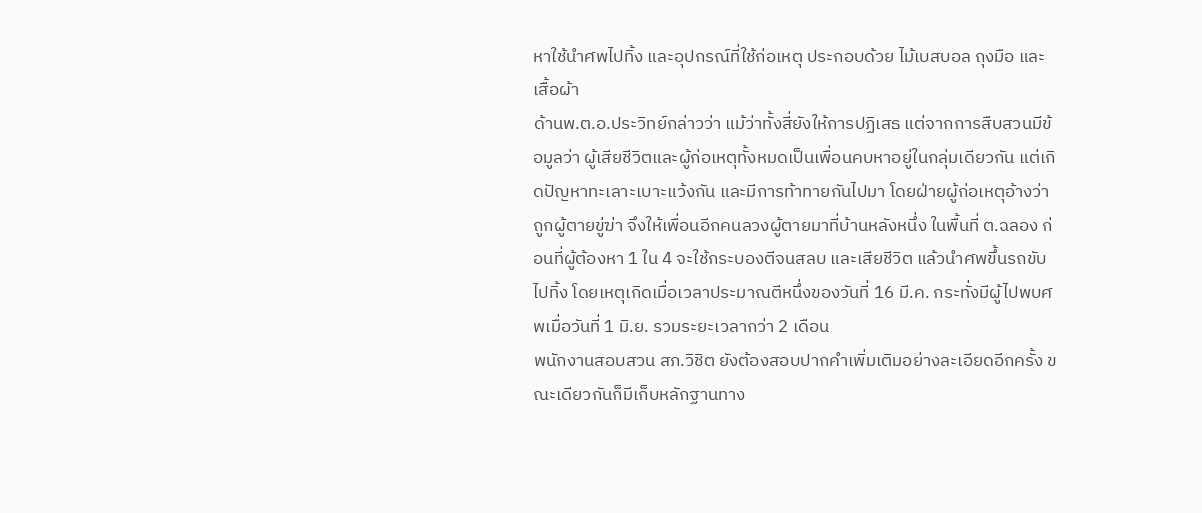หาใช้นำศพไปทิ้ง และอุปกรณ์ที่ใช้ก่อเหตุ ประกอบด้วย ไม้เบสบอล ถุงมือ และเสื้อผ้า
ด้านพ.ต.อ.ประวิทย์กล่าวว่า แม้ว่าทั้งสี่ยังให้การปฏิเสธ แต่จากการสืบสวนมีข้อมูลว่า ผู้เสียชีวิตและผู้ก่อเหตุทั้งหมดเป็นเพื่อนคบหาอยู่ในกลุ่มเดียวกัน แต่เกิดปัญหาทะเลาะเบาะแว้งกัน และมีการท้าทายกันไปมา โดยฝ่ายผู้ก่อเหตุอ้างว่าถูกผู้ตายขู่ฆ่า จึงให้เพื่อนอีกคนลวงผู้ตายมาที่บ้านหลังหนึ่ง ในพื้นที่ ต.ฉลอง ก่อนที่ผู้ต้องหา 1 ใน 4 จะใช้กระบองตีจนสลบ และเสียชีวิต แล้วนำศพขึ้นรถขับไปทิ้ง โดยเหตุเกิดเมื่อเวลาประมาณตีหนึ่งของวันที่ 16 มี.ค. กระทั่งมีผู้ไปพบศพเมื่อวันที่ 1 มิ.ย. รวมระยะเวลากว่า 2 เดือน
พนักงานสอบสวน สภ.วิชิต ยังต้องสอบปากคำเพิ่มเติมอย่างละเอียดอีกครั้ง ขณะเดียวกันก็มีเก็บหลักฐานทาง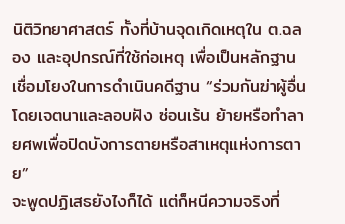นิติวิทยาศาสตร์ ทั้งที่บ้านจุดเกิดเหตุใน ต.ฉลอง และอุปกรณ์ที่ใช้ก่อเหตุ เพื่อเป็นหลักฐานเชื่อมโยงในการดำเนินคดีฐาน “ร่วมกันฆ่าผู้อื่นโดยเจตนาและลอบฝัง ซ่อนเร้น ย้ายหรือทำลายศพเพื่อปิดบังการตายหรือสาเหตุแห่งการตาย”
จะพูดปฏิเสธยังไงก็ได้ แต่ก็หนีความจริงที่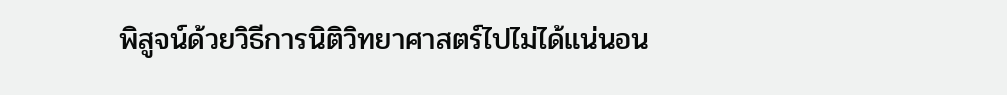พิสูจน์ด้วยวิธีการนิติวิทยาศาสตร์ไปไม่ได้แน่นอน